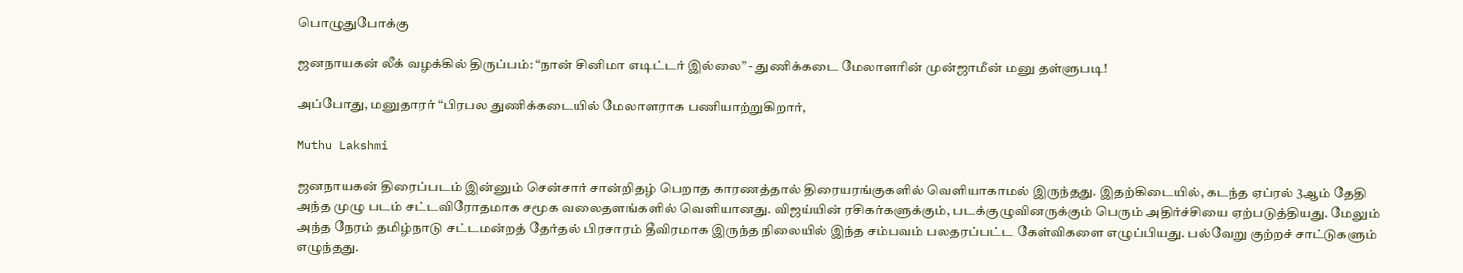பொழுதுபோக்கு

ஜனநாயகன் லீக் வழக்கில் திருப்பம்: “நான் சினிமா எடிட்டர் இல்லை” - துணிக்கடை மேலாளரின் முன்ஜாமீன் மனு தள்ளுபடி!

அப்போது, மனுதாரர் “பிரபல துணிக்கடையில் மேலாளராக பணியாற்றுகிறார்,

Muthu Lakshmi

ஜனநாயகன் திரைப்படம் இன்னும் சென்சார் சான்றிதழ் பெறாத காரணத்தால் திரையரங்குகளில் வெளியாகாமல் இருந்தது. இதற்கிடையில், கடந்த ஏப்ரல் 3ஆம் தேதி அந்த முழு படம் சட்டவிரோதமாக சமூக வலைதளங்களில் வெளியானது. விஜய்யின் ரசிகர்களுக்கும், படக்குழுவினருக்கும் பெரும் அதிர்ச்சியை ஏற்படுத்தியது. மேலும் அந்த நேரம் தமிழ்நாடு சட்டமன்றத் தேர்தல் பிரசாரம் தீவிரமாக இருந்த நிலையில் இந்த சம்பவம் பலதரப்பட்ட கேள்விகளை எழுப்பியது. பல்வேறு குற்றச் சாட்டுகளும் எழுந்தது.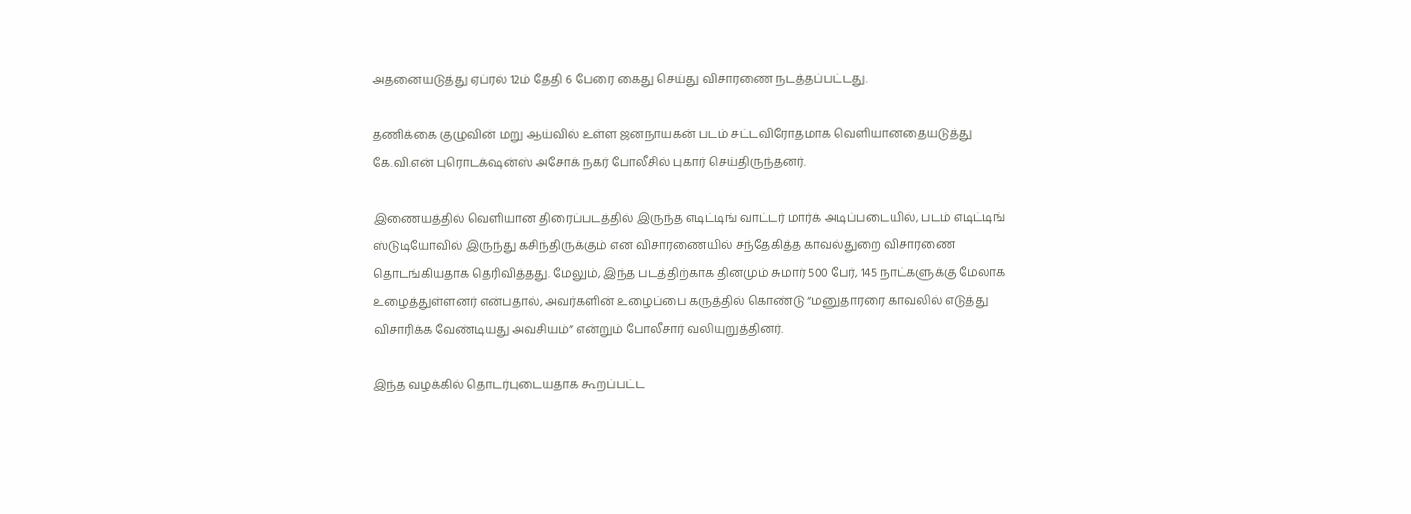அதனையடுத்து ஏப்ரல் 12ம் தேதி 6 பேரை கைது செய்து விசாரணை நடத்தப்பட்டது.

தணிக்கை குழுவின் மறு ஆய்வில் உள்ள ஜனநாயகன் படம் சட்டவிரோதமாக வெளியானதையடுத்து கே.வி.என் புரொடக்‌ஷன்ஸ் அசோக் நகர் போலீசில் புகார் செய்திருந்தனர்.

இணையத்தில் வெளியான திரைப்படத்தில் இருந்த எடிட்டிங் வாட்டர் மார்க் அடிப்படையில், படம் எடிட்டிங் ஸ்டுடியோவில் இருந்து கசிந்திருக்கும் என விசாரணையில் சந்தேகித்த காவல்துறை விசாரணை தொடங்கியதாக தெரிவித்தது. மேலும், இந்த படத்திற்காக தினமும் சுமார் 500 பேர், 145 நாட்களுக்கு மேலாக உழைத்துள்ளனர் என்பதால், அவர்களின் உழைப்பை கருத்தில் கொண்டு “மனுதாரரை காவலில் எடுத்து விசாரிக்க வேண்டியது அவசியம்” என்றும் போலீசார் வலியுறுத்தினர்.

இந்த வழக்கில் தொடர்புடையதாக கூறப்பட்ட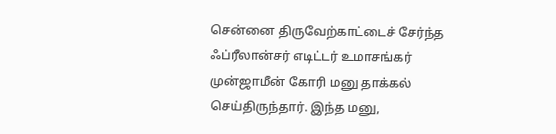சென்னை திருவேற்காட்டைச் சேர்ந்த ஃப்ரீலான்சர் எடிட்டர் உமாசங்கர் முன்ஜாமீன் கோரி மனு தாக்கல் செய்திருந்தார். இந்த மனு,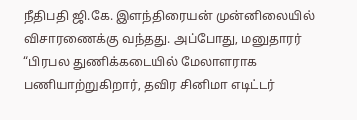நீதிபதி ஜி.கே. இளந்திரையன் முன்னிலையில் விசாரணைக்கு வந்தது. அப்போது, மனுதாரர் “பிரபல துணிக்கடையில் மேலாளராக பணியாற்றுகிறார், தவிர சினிமா எடிட்டர்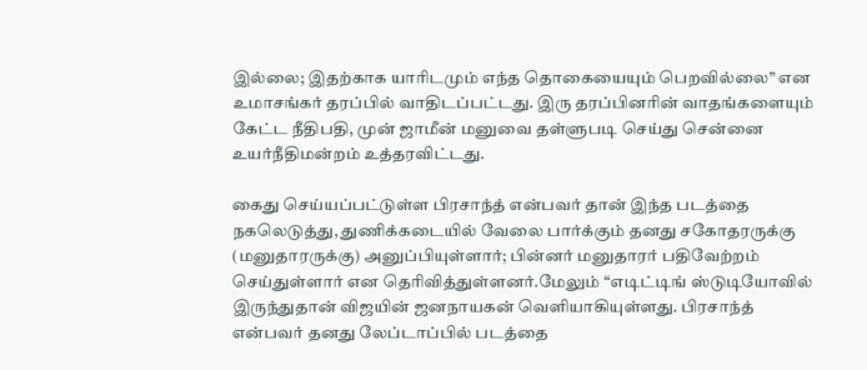இல்லை; இதற்காக யாரிடமும் எந்த தொகையையும் பெறவில்லை” என உமாசங்கர் தரப்பில் வாதிடப்பட்டது. இரு தரப்பினரின் வாதங்களையும் கேட்ட நீதிபதி, முன் ஜாமீன் மனுவை தள்ளுபடி செய்து சென்னை உயர்நீதிமன்றம் உத்தரவிட்டது.

கைது செய்யப்பட்டுள்ள பிரசாந்த் என்பவர் தான் இந்த படத்தை நகலெடுத்து, துணிக்கடையில் வேலை பார்க்கும் தனது சகோதரருக்கு  (மனுதாரருக்கு) அனுப்பியுள்ளார்; பின்னர் மனுதாரர் பதிவேற்றம் செய்துள்ளார் என தெரிவித்துள்ளனர்.மேலும் “எடிட்டிங் ஸ்டுடியோவில் இருந்துதான் விஜயின் ஜனநாயகன் வெளியாகியுள்ளது. பிரசாந்த் என்பவர் தனது லேப்டாப்பில் படத்தை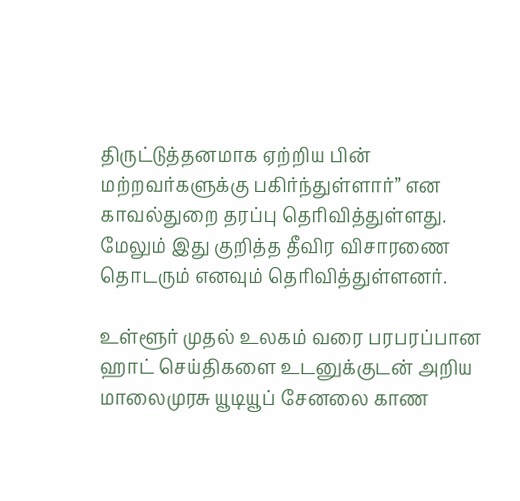திருட்டுத்தனமாக ஏற்றிய பின் மற்றவர்களுக்கு பகிர்ந்துள்ளார்” என காவல்துறை தரப்பு தெரிவித்துள்ளது. மேலும் இது குறித்த தீவிர விசாரணை தொடரும் எனவும் தெரிவித்துள்ளனர்.

உள்ளூர் முதல் உலகம் வரை பரபரப்பான ஹாட் செய்திகளை உடனுக்குடன் அறிய மாலைமுரசு யூடியூப் சேனலை காண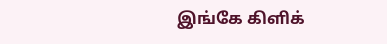இங்கே கிளிக்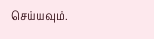செய்யவும்.